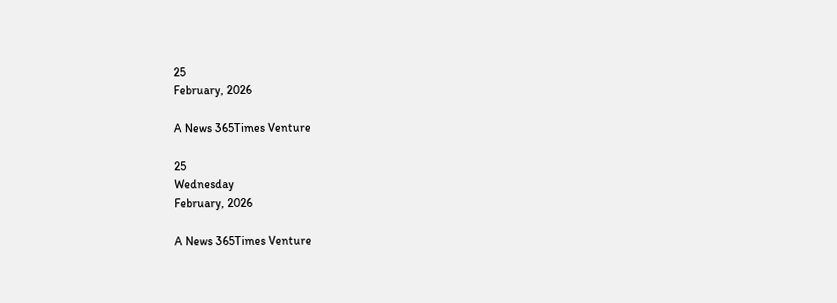25
February, 2026

A News 365Times Venture

25
Wednesday
February, 2026

A News 365Times Venture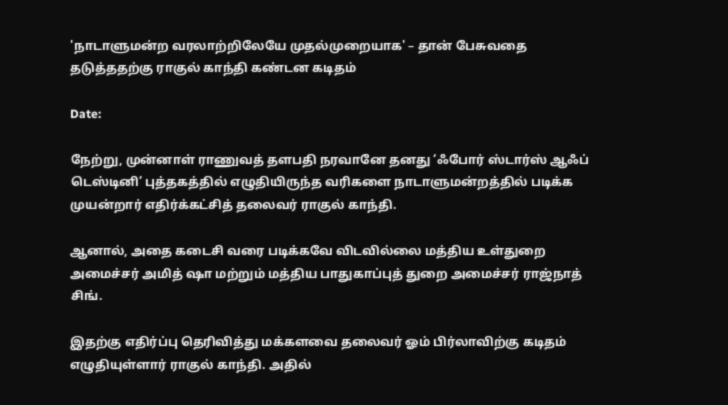'நாடாளுமன்ற வரலாற்றிலேயே முதல்முறையாக' – தான் பேசுவதை தடுத்ததற்கு ராகுல் காந்தி கண்டன கடிதம்

Date:

நேற்று, முன்னாள் ராணுவத் தளபதி நரவானே தனது ‘ஃபோர் ஸ்டார்ஸ் ஆஃப் டெஸ்டினி’ புத்தகத்தில் எழுதியிருந்த வரிகளை நாடாளுமன்றத்தில் படிக்க முயன்றார் எதிர்க்கட்சித் தலைவர் ராகுல் காந்தி.

ஆனால், அதை கடைசி வரை படிக்கவே விடவில்லை மத்திய உள்துறை அமைச்சர் அமித் ஷா மற்றும் மத்திய பாதுகாப்புத் துறை அமைச்சர் ராஜ்நாத் சிங்.

இதற்கு எதிர்ப்பு தெரிவித்து மக்களவை தலைவர் ஓம் பிர்லாவிற்கு கடிதம் எழுதியுள்ளார் ராகுல் காந்தி. அதில்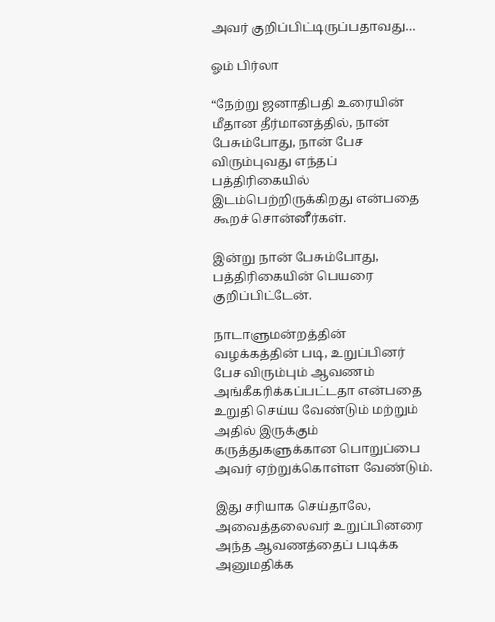அவர் குறிப்பிட்டிருப்பதாவது…

ஓம் பிர்லா

“நேற்று ஜனாதிபதி உரையின் மீதான தீர்மானத்தில், நான் பேசும்போது, நான் பேச விரும்புவது எந்தப் பத்திரிகையில் இடம்பெற்றிருக்கிறது என்பதை கூறச் சொன்னீர்கள்.

இன்று நான் பேசும்போது, பத்திரிகையின் பெயரை குறிப்பிட்டேன்.

நாடாளுமன்றத்தின் வழக்கத்தின் படி, உறுப்பினர் பேச விரும்பும் ஆவணம் அங்கீகரிக்கப்பட்டதா என்பதை உறுதி செய்ய வேண்டும் மற்றும் அதில் இருக்கும் கருத்துகளுக்கான பொறுப்பை அவர் ஏற்றுக்கொள்ள வேண்டும்.

இது சரியாக செய்தாலே, அவைத்தலைவர் உறுப்பினரை அந்த ஆவணத்தைப் படிக்க அனுமதிக்க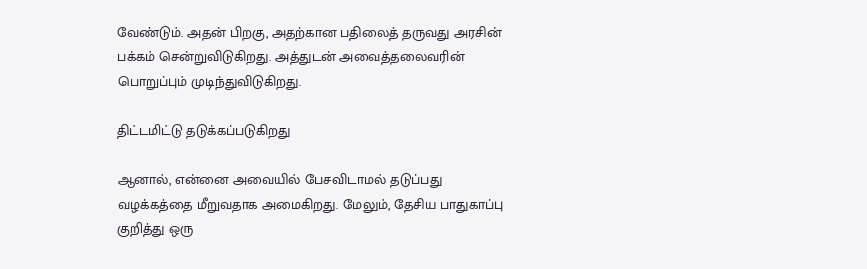வேண்டும். அதன் பிறகு, அதற்கான பதிலைத் தருவது அரசின் பக்கம் சென்றுவிடுகிறது. அத்துடன் அவைத்தலைவரின் பொறுப்பும் முடிந்துவிடுகிறது.

திட்டமிட்டு தடுக்கப்படுகிறது

ஆனால், என்னை அவையில் பேசவிடாமல் தடுப்பது வழக்கத்தை மீறுவதாக அமைகிறது. மேலும், தேசிய பாதுகாப்பு குறித்து ஒரு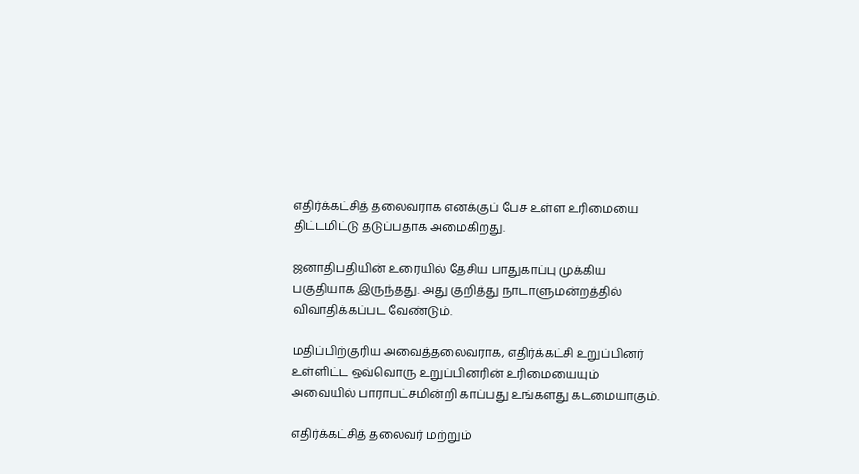எதிர்க்கட்சித் தலைவராக எனக்குப் பேச உள்ள உரிமையை திட்டமிட்டு தடுப்பதாக அமைகிறது.

ஜனாதிபதியின் உரையில் தேசிய பாதுகாப்பு முக்கிய பகுதியாக இருந்தது. அது குறித்து நாடாளுமன்றத்தில் விவாதிக்கப்பட வேண்டும்.

மதிப்பிற்குரிய அவைத்தலைவராக, எதிர்க்கட்சி உறுப்பினர் உள்ளிட்ட ஒவ்வொரு உறுப்பினரின் உரிமையையும் அவையில் பாராபட்சமின்றி காப்பது உங்களது கடமையாகும்.

எதிர்க்கட்சித் தலைவர் மற்றும்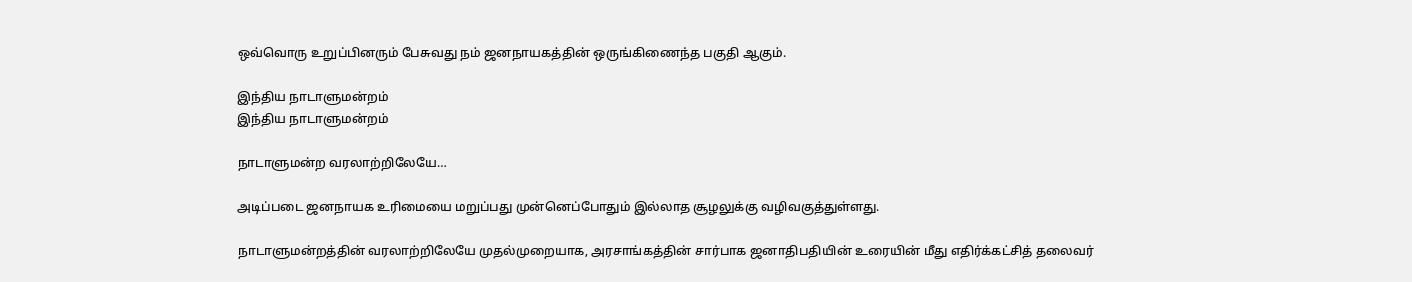ஒவ்வொரு உறுப்பினரும் பேசுவது நம் ஜனநாயகத்தின் ஒருங்கிணைந்த பகுதி ஆகும்.

இந்திய நாடாளுமன்றம்
இந்திய நாடாளுமன்றம்

நாடாளுமன்ற வரலாற்றிலேயே…

அடிப்படை ஜனநாயக உரிமையை மறுப்பது முன்னெப்போதும் இல்லாத சூழலுக்கு வழிவகுத்துள்ளது.

நாடாளுமன்றத்தின் வரலாற்றிலேயே முதல்முறையாக, அரசாங்கத்தின் சார்பாக ஜனாதிபதியின் உரையின் மீது எதிர்க்கட்சித் தலைவர்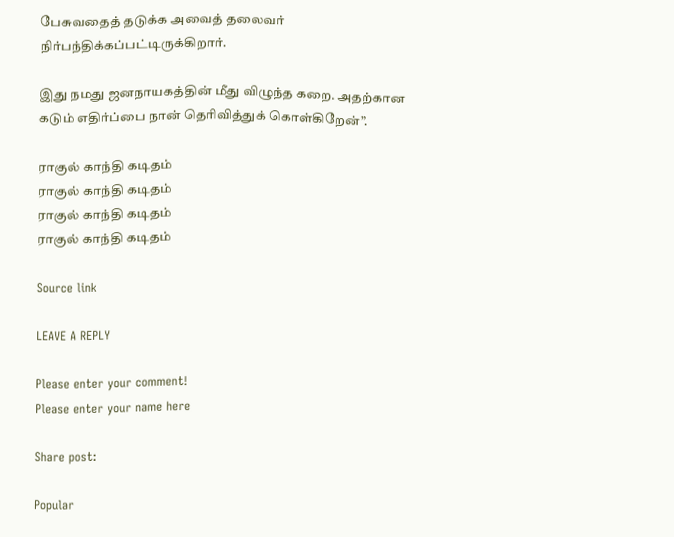பேசுவதைத் தடுக்க அவைத் தலைவர் நிர்பந்திக்கப்பட்டிருக்கிறார்.

இது நமது ஜனநாயகத்தின் மீது விழுந்த கறை. அதற்கான கடும் எதிர்ப்பை நான் தெரிவித்துக் கொள்கிறேன்”.

ராகுல் காந்தி கடிதம்
ராகுல் காந்தி கடிதம்
ராகுல் காந்தி கடிதம்
ராகுல் காந்தி கடிதம்

Source link

LEAVE A REPLY

Please enter your comment!
Please enter your name here

Share post:

Popular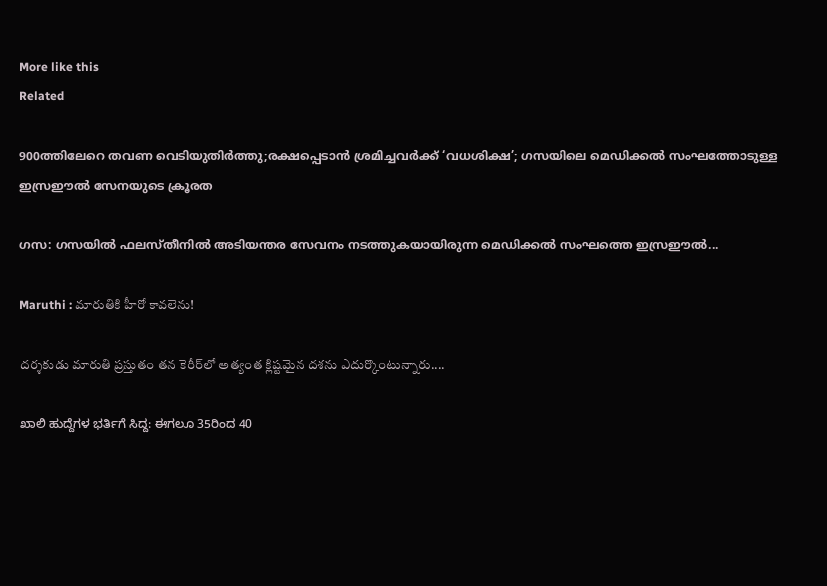More like this
Related

900ത്തിലേറെ തവണ വെടിയുതിര്‍ത്തു;രക്ഷപ്പെടാന്‍ ശ്രമിച്ചവര്‍ക്ക് ‘വധശിക്ഷ’; ഗസയിലെ മെഡിക്കല്‍ സംഘത്തോടുള്ള ഇസ്രഈല്‍ സേനയുടെ ക്രൂരത

ഗസ: ഗസയില്‍ ഫലസ്തീനില്‍ അടിയന്തര സേവനം നടത്തുകയായിരുന്ന മെഡിക്കല്‍ സംഘത്തെ ഇസ്രഈല്‍...

Maruthi : మారుతికి హీరో కావలెను!

దర్శకుడు మారుతి ప్రస్తుతం తన కెరీర్‌లో అత్యంత క్లిష్టమైన దశను ఎదుర్కొంటున్నారు....

ಖಾಲಿ ಹುದ್ದೆಗಳ ಭರ್ತಿಗೆ ಸಿದ್ದ: ಈಗಲೂ 35ರಿಂದ 40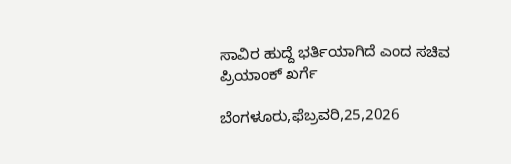ಸಾವಿರ ಹುದ್ದೆ ಭರ್ತಿಯಾಗಿದೆ ಎಂದ ಸಚಿವ ಪ್ರಿಯಾಂಕ್ ಖರ್ಗೆ

ಬೆಂಗಳೂರು,ಫೆಬ್ರವರಿ,25,2026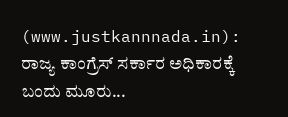(www.justkannnada.in):  ರಾಜ್ಯ ಕಾಂಗ್ರೆಸ್ ಸರ್ಕಾರ ಅಧಿಕಾರಕ್ಕೆ ಬಂದು ಮೂರು...